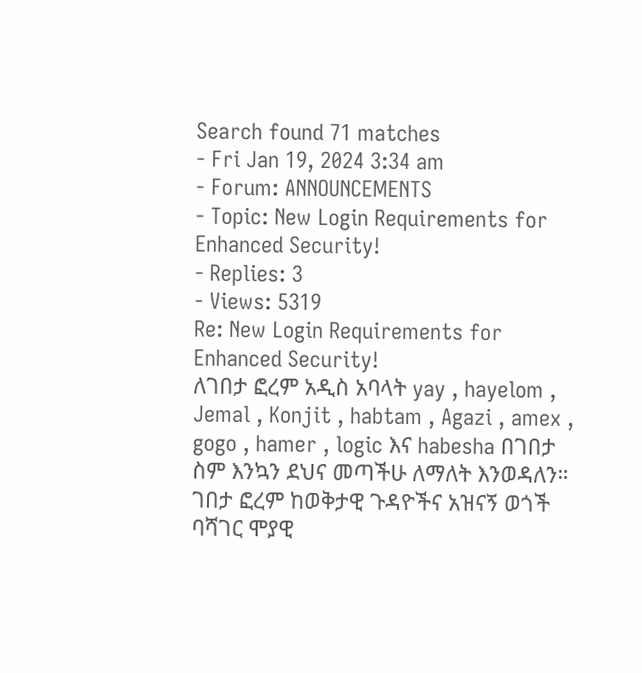Search found 71 matches
- Fri Jan 19, 2024 3:34 am
- Forum: ANNOUNCEMENTS
- Topic: New Login Requirements for Enhanced Security!
- Replies: 3
- Views: 5319
Re: New Login Requirements for Enhanced Security!
ለገበታ ፎረም አዲስ አባላት yay , hayelom , Jemal , Konjit , habtam , Agazi , amex , gogo , hamer , logic እና habesha በገበታ ስም እንኳን ደህና መጣችሁ ለማለት እንወዳለን። ገበታ ፎረም ከወቅታዊ ጉዳዮችና አዝናኝ ወጎች ባሻገር ሞያዊ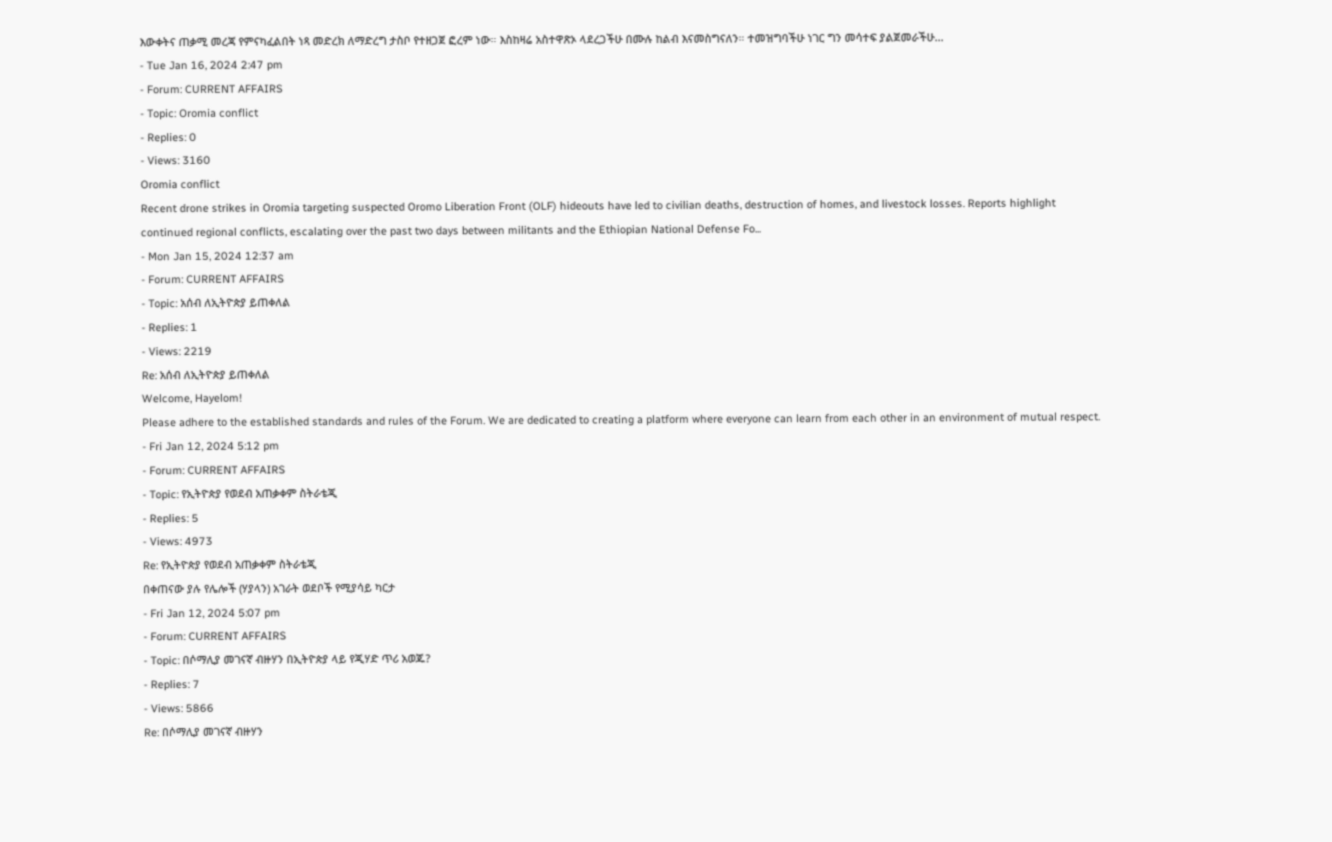እውቀትና ጠቃሚ መረጃ የምናካፈልበት ነጻ መድረክ ለማድረግ ታስቦ የተዘጋጀ ፎረም ነው። እስከዛሬ አስተዋጽኦ ላደረጋችሁ በሙሉ ከልብ እናመስግናለን። ተመዝግባችሁ ነገር ግን መሳተፍ ያልጀመራችሁ...
- Tue Jan 16, 2024 2:47 pm
- Forum: CURRENT AFFAIRS
- Topic: Oromia conflict
- Replies: 0
- Views: 3160
Oromia conflict
Recent drone strikes in Oromia targeting suspected Oromo Liberation Front (OLF) hideouts have led to civilian deaths, destruction of homes, and livestock losses. Reports highlight continued regional conflicts, escalating over the past two days between militants and the Ethiopian National Defense Fo...
- Mon Jan 15, 2024 12:37 am
- Forum: CURRENT AFFAIRS
- Topic: አሰብ ለኢትዮጵያ ይጠቀለል
- Replies: 1
- Views: 2219
Re: አሰብ ለኢትዮጵያ ይጠቀለል
Welcome, Hayelom!
Please adhere to the established standards and rules of the Forum. We are dedicated to creating a platform where everyone can learn from each other in an environment of mutual respect.
- Fri Jan 12, 2024 5:12 pm
- Forum: CURRENT AFFAIRS
- Topic: የኢትዮጵያ የወደብ አጠቃቀም ስትራቴጂ
- Replies: 5
- Views: 4973
Re: የኢትዮጵያ የወደብ አጠቃቀም ስትራቴጂ
በቀጠናው ያሉ የሌሎች (ሃያላን) አገራት ወደቦች የሚያሳይ ካርታ
- Fri Jan 12, 2024 5:07 pm
- Forum: CURRENT AFFAIRS
- Topic: በሶማሊያ መገናኛ ብዙሃን በኢትዮጵያ ላይ የጂሃድ ጥሪ አወጁ?
- Replies: 7
- Views: 5866
Re: በሶማሊያ መገናኛ ብዙሃን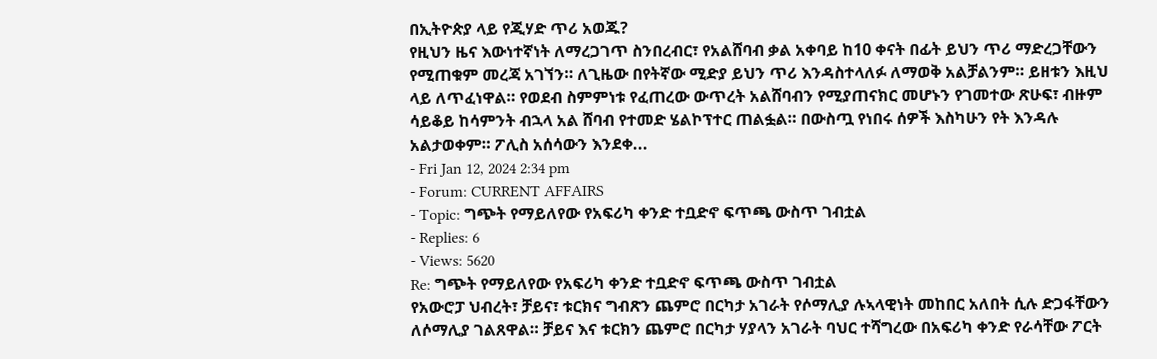በኢትዮጵያ ላይ የጂሃድ ጥሪ አወጁ?
የዚህን ዜና እውነተኛነት ለማረጋገጥ ስንበረብር፣ የአልሸባብ ቃል አቀባይ ከ10 ቀናት በፊት ይህን ጥሪ ማድረጋቸውን የሚጠቁም መረጃ አገኘን። ለጊዜው በየትኛው ሚድያ ይህን ጥሪ እንዳስተላለፉ ለማወቅ አልቻልንም። ይዘቱን እዚህ ላይ ለጥፈነዋል። የወደብ ስምምነቱ የፈጠረው ውጥረት አልሸባብን የሚያጠናክር መሆኑን የገመተው ጽሁፍ፣ ብዙም ሳይቆይ ከሳምንት ብኋላ አል ሸባብ የተመድ ሄልኮፕተር ጠልፏል። በውስጧ የነበሩ ሰዎች እስካሁን የት እንዳሉ አልታወቀም። ፖሊስ አሰሳውን እንደቀ...
- Fri Jan 12, 2024 2:34 pm
- Forum: CURRENT AFFAIRS
- Topic: ግጭት የማይለየው የአፍሪካ ቀንድ ተቧድኖ ፍጥጫ ውስጥ ገብቷል
- Replies: 6
- Views: 5620
Re: ግጭት የማይለየው የአፍሪካ ቀንድ ተቧድኖ ፍጥጫ ውስጥ ገብቷል
የአውሮፓ ህብረት፣ ቻይና፣ ቱርክና ግብጽን ጨምሮ በርካታ አገራት የሶማሊያ ሉኣላዊነት መከበር አለበት ሲሉ ድጋፋቸውን ለሶማሊያ ገልጸዋል። ቻይና እና ቱርክን ጨምሮ በርካታ ሃያላን አገራት ባህር ተሻግረው በአፍሪካ ቀንድ የራሳቸው ፖርት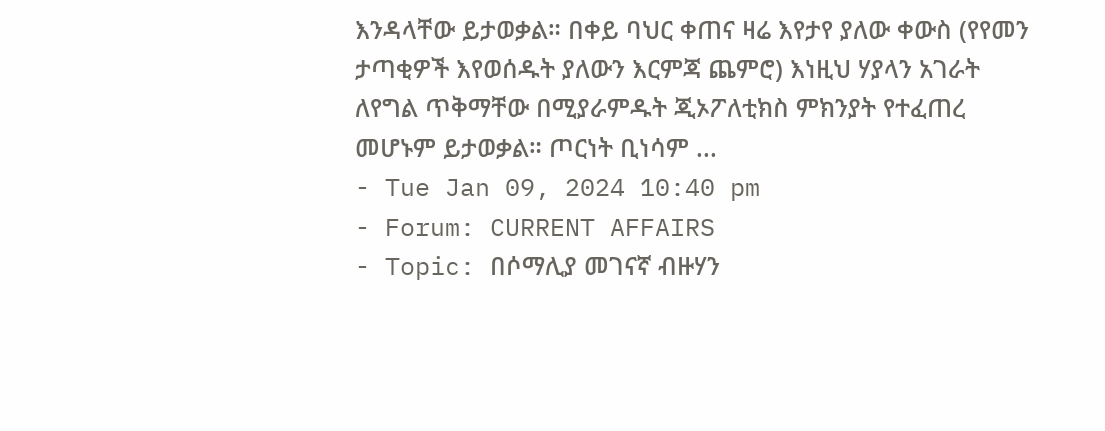እንዳላቸው ይታወቃል። በቀይ ባህር ቀጠና ዛሬ እየታየ ያለው ቀውስ (የየመን ታጣቂዎች እየወሰዱት ያለውን እርምጃ ጨምሮ) እነዚህ ሃያላን አገራት ለየግል ጥቅማቸው በሚያራምዱት ጂኦፖለቲክስ ምክንያት የተፈጠረ መሆኑም ይታወቃል። ጦርነት ቢነሳም ...
- Tue Jan 09, 2024 10:40 pm
- Forum: CURRENT AFFAIRS
- Topic: በሶማሊያ መገናኛ ብዙሃን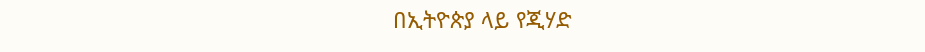በኢትዮጵያ ላይ የጂሃድ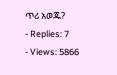ጥሪ አወጁ?
- Replies: 7
- Views: 5866